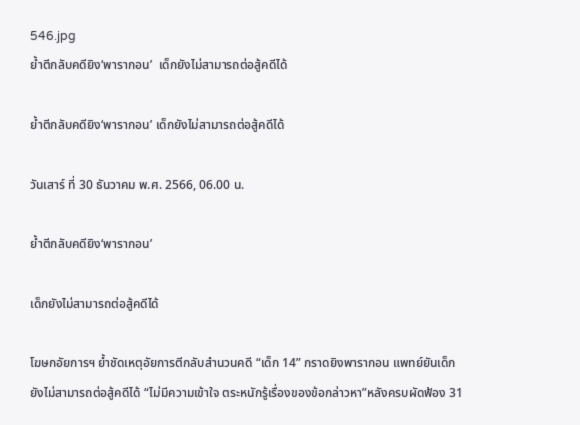546.jpg
ย้ำตีกลับคดียิง‘พารากอน’  เด็กยังไม่สามารถต่อสู้คดีได้

ย้ำตีกลับคดียิง‘พารากอน’ เด็กยังไม่สามารถต่อสู้คดีได้

วันเสาร์ ที่ 30 ธันวาคม พ.ศ. 2566, 06.00 น.

ย้ำตีกลับคดียิง‘พารากอน’

เด็กยังไม่สามารถต่อสู้คดีได้

โฆษกอัยการฯ ย้ำชัดเหตุอัยการตีกลับสำนวนคดี “เด็ก 14” กราดยิงพารากอน แพทย์ยันเด็กยังไม่สามารถต่อสู้คดีได้ “ไม่มีความเข้าใจ ตระหนักรู้เรื่องของข้อกล่าวหา”หลังครบผัดฟ้อง 31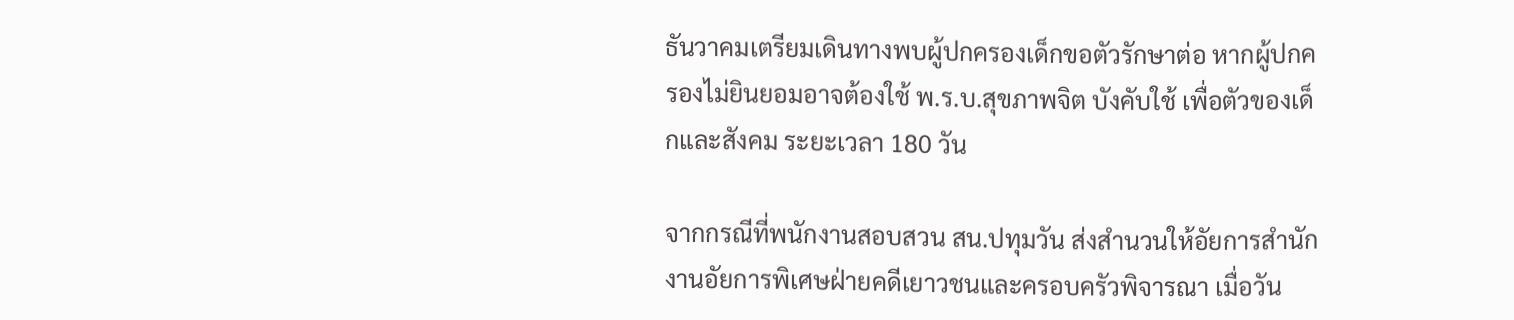ธันวาคมเตรียมเดินทางพบผู้ปกครองเด็กขอตัวรักษาต่อ หากผู้ปกครองไม่ยินยอมอาจต้องใช้ พ.ร.บ.สุขภาพจิต บังคับใช้ เพื่อตัวของเด็กและสังคม ระยะเวลา 180 วัน

จากกรณีที่พนักงานสอบสวน สน.ปทุมวัน ส่งสำนวนให้อัยการสำนักงานอัยการพิเศษฝ่ายคดีเยาวชนและครอบครัวพิจารณา เมื่อวัน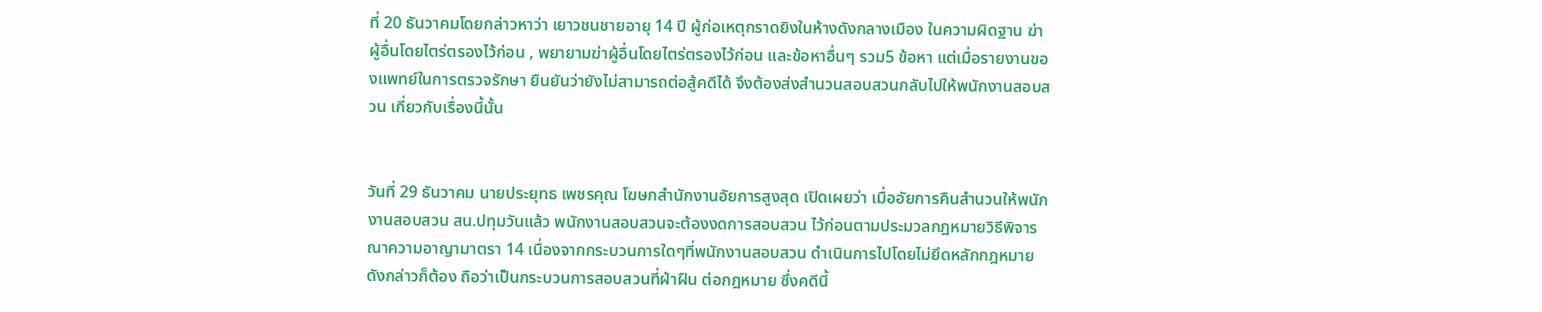ที่ 20 ธันวาคมโดยกล่าวหาว่า เยาวชนชายอายุ 14 ปี ผู้ก่อเหตุกราดยิงในห้างดังกลางเมือง ในความผิดฐาน ฆ่าผู้อื่นโดยไตร่ตรองไว้ก่อน , พยายามฆ่าผู้อื่นโดยไตร่ตรองไว้ก่อน และข้อหาอื่นๆ รวม5 ข้อหา แต่เมื่อรายงานของแพทย์ในการตรวจรักษา ยืนยันว่ายังไม่สามารถต่อสู้คดีได้ จึงต้องส่งสำนวนสอบสวนกลับไปให้พนักงานสอบสวน เกี่ยวกับเรื่องนี้นั้น


วันที่ 29 ธันวาคม นายประยุทธ เพชรคุณ โฆษกสำนักงานอัยการสูงสุด เปิดเผยว่า เมื่ออัยการคืนสำนวนให้พนักงานสอบสวน สน.ปทุมวันแล้ว พนักงานสอบสวนจะต้องงดการสอบสวน ไว้ก่อนตามประมวลกฎหมายวิธีพิจารณาความอาญามาตรา 14 เนื่องจากกระบวนการใดๆที่พนักงานสอบสวน ดำเนินการไปโดยไม่ยึดหลักกฎหมายดังกล่าวก็ต้อง ถือว่าเป็นกระบวนการสอบสวนที่ฝ่าฝืน ต่อกฎหมาย ซึ่งคดีนี้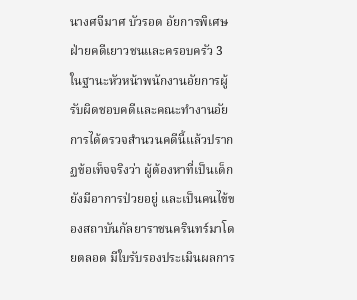นางศจีมาศ บัวรอด อัยการพิเศษฝ่ายคดีเยาวชนและครอบครัว 3 ในฐานะหัวหน้าพนักงานอัยการผู้รับผิดชอบคดีและคณะทำงานอัยการได้ตรวจสำนวนคดีนี้แล้วปรากฏข้อเท็จจริงว่า ผู้ต้องหาที่เป็นเด็กยังมีอาการป่วยอยู่ และเป็นคนไข้ของสถาบันกัลยาราชนครินทร์มาโดยตลอด มีใบรับรองประเมินผลการ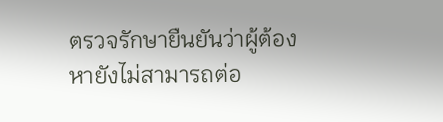ตรวจรักษายืนยันว่าผู้ต้องหายังไม่สามารถต่อ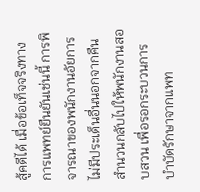สู้คดีได้ เมื่อข้อเท็จจริงทางการแพทย์ยืนยันเช่นนี้ การพิจารณาของพนักงานอัยการไม่มีประเด็นอื่นนอกจากคืนสำนวนกลับไปให้พนักงานสอบสวน เพื่อรอกระบวนการ บำบัดรักษาจากแพท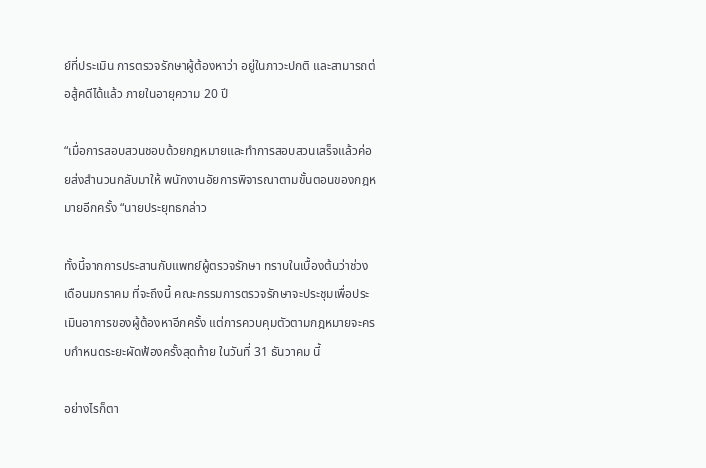ย์ที่ประเมิน การตรวจรักษาผู้ต้องหาว่า อยู่ในภาวะปกติ และสามารถต่อสู้คดีได้แล้ว ภายในอายุความ 20 ปี

“เมื่อการสอบสวนชอบด้วยกฎหมายและทำการสอบสวนเสร็จแล้วค่อยส่งสำนวนกลับมาให้ พนักงานอัยการพิจารณาตามขั้นตอนของกฎหมายอีกครั้ง “นายประยุทธกล่าว

ทั้งนี้จากการประสานกับแพทย์ผู้ตรวจรักษา ทราบในเบื้องต้นว่าช่วงเดือนมกราคม ที่จะถึงนี้ คณะกรรมการตรวจรักษาจะประชุมเพื่อประเมินอาการของผู้ต้องหาอีกครั้ง แต่การควบคุมตัวตามกฎหมายจะครบกำหนดระยะผัดฟ้องครั้งสุดท้าย ในวันที่ 31 ธันวาคม นี้

อย่างไรก็ตา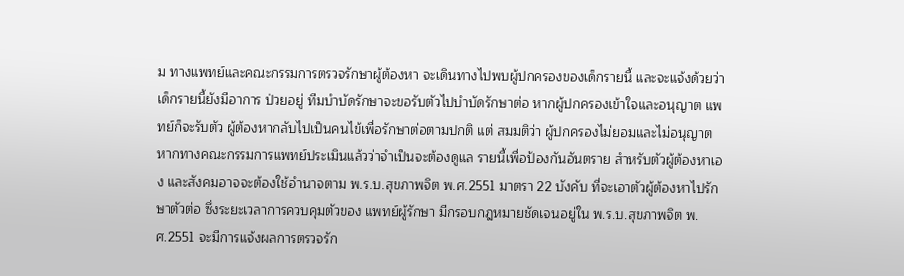ม ทางแพทย์และคณะกรรมการตรวจรักษาผู้ต้องหา จะเดินทางไปพบผู้ปกครองของเด็กรายนี้ และจะแจ้งด้วยว่า เด็กรายนี้ยังมีอาการ ป่วยอยู่ ทีมบำบัดรักษาจะขอรับตัวไปบำบัดรักษาต่อ หากผู้ปกครองเข้าใจและอนุญาต แพทย์ก็จะรับตัว ผู้ต้องหากลับไปเป็นคนไข้เพื่อรักษาต่อตามปกติ แต่ สมมติว่า ผู้ปกครองไม่ยอมและไม่อนุญาต หากทางคณะกรรมการแพทย์ประเมินแล้วว่าจำเป็นจะต้องดูแล รายนี้เพื่อป้องกันอันตราย สำหรับตัวผู้ต้องหาเอง และสังคมอาจจะต้องใช้อำนาจตาม พ.ร.บ.สุขภาพจิต พ.ศ.2551 มาตรา 22 บังคับ ที่จะเอาตัวผู้ต้องหาไปรักษาตัวต่อ ซึ่งระยะเวลาการควบคุมตัวของ แพทย์ผู้รักษา มีกรอบกฎหมายชัดเจนอยู่ใน พ.ร.บ.สุขภาพจิต พ.ศ.2551 จะมีการแจ้งผลการตรวจรัก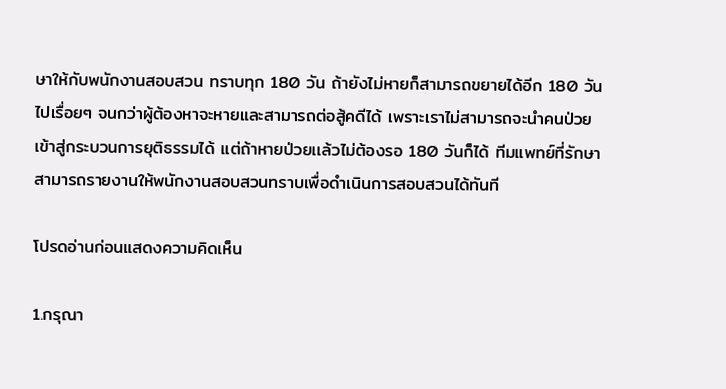ษาให้กับพนักงานสอบสวน ทราบทุก 180 วัน ถ้ายังไม่หายก็สามารถขยายได้อีก 180 วันไปเรื่อยๆ จนกว่าผู้ต้องหาจะหายและสามารถต่อสู้คดีได้ เพราะเราไม่สามารถจะนำคนป่วยเข้าสู่กระบวนการยุติธรรมได้ แต่ถ้าหายป่วยเเล้วไม่ต้องรอ 180 วันก็ได้ ทีมแพทย์ที่รักษาสามารถรายงานให้พนักงานสอบสวนทราบเพื่อดำเนินการสอบสวนได้ทันที

โปรดอ่านก่อนแสดงความคิดเห็น

1.กรุณา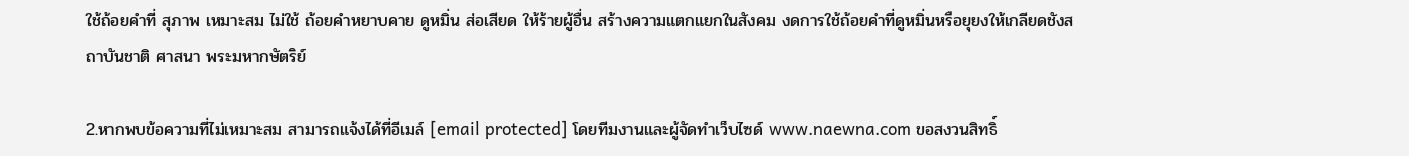ใช้ถ้อยคำที่ สุภาพ เหมาะสม ไม่ใช้ ถ้อยคำหยาบคาย ดูหมิ่น ส่อเสียด ให้ร้ายผู้อื่น สร้างความแตกแยกในสังคม งดการใช้ถ้อยคำที่ดูหมิ่นหรือยุยงให้เกลียดชังสถาบันชาติ ศาสนา พระมหากษัตริย์

2.หากพบข้อความที่ไม่เหมาะสม สามารถแจ้งได้ที่อีเมล์ [email protected] โดยทีมงานและผู้จัดทำเว็บไซด์ www.naewna.com ขอสงวนสิทธิ์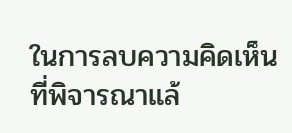ในการลบความคิดเห็นที่พิจารณาแล้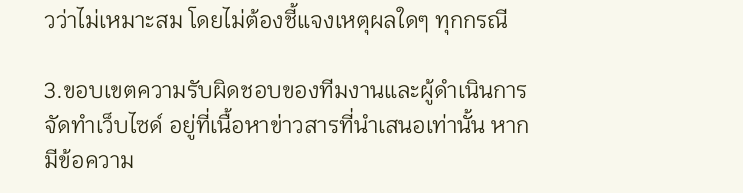วว่าไม่เหมาะสม โดยไม่ต้องชี้แจงเหตุผลใดๆ ทุกกรณี

3.ขอบเขตความรับผิดชอบของทีมงานและผู้ดำเนินการจัดทำเว็บไซด์ อยู่ที่เนื้อหาข่าวสารที่นำเสนอเท่านั้น หากมีข้อความ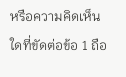หรือความคิดเห็นใดที่ขัดต่อข้อ 1 ถือ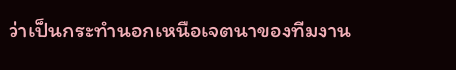ว่าเป็นกระทำนอกเหนือเจตนาของทีมงาน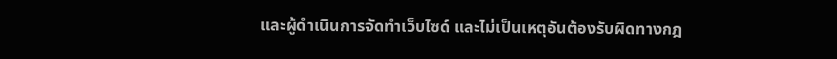และผู้ดำเนินการจัดทำเว็บไซด์ และไม่เป็นเหตุอันต้องรับผิดทางกฎ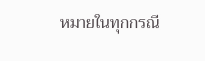หมายในทุกกรณี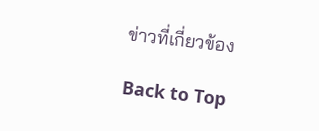ข่าวที่เกี่ยวข้อง

Back to Top